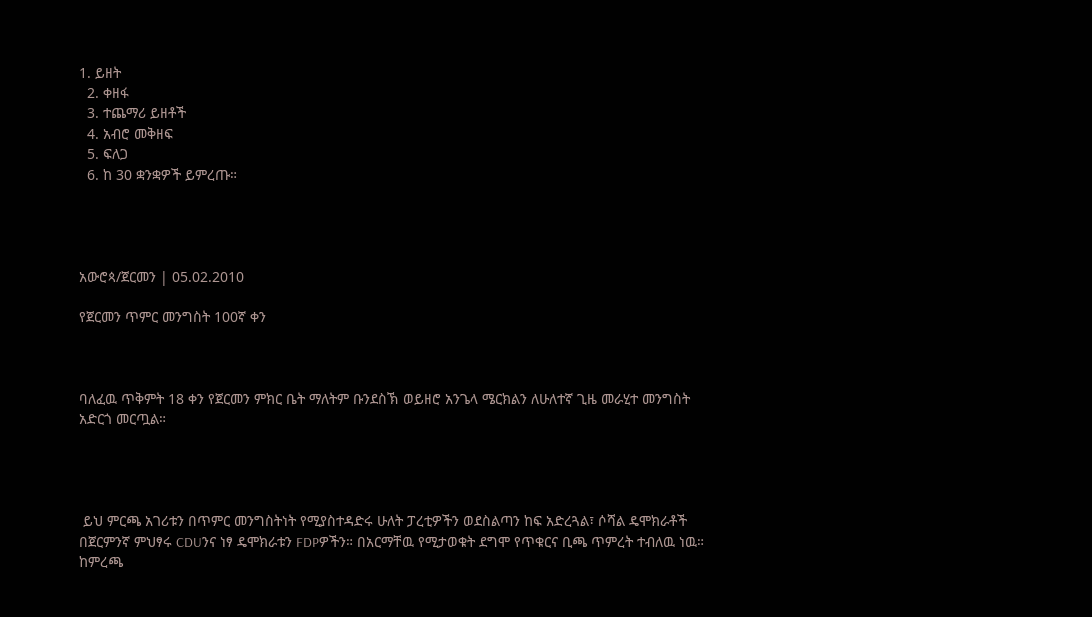1. ይዘት
  2. ቀዘፋ
  3. ተጨማሪ ይዘቶች
  4. አብሮ መቅዘፍ
  5. ፍለጋ
  6. ከ 30 ቋንቋዎች ይምረጡ።




አውሮጳ/ጀርመን | 05.02.2010

የጀርመን ጥምር መንግስት 100ኛ ቀን



ባለፈዉ ጥቅምት 18 ቀን የጀርመን ምክር ቤት ማለትም ቡንደስኽ ወይዘሮ አንጌላ ሜርክልን ለሁለተኛ ጊዜ መራሂተ መንግስት አድርጎ መርጧል።




 ይህ ምርጫ አገሪቱን በጥምር መንግስትነት የሚያስተዳድሩ ሁለት ፓረቲዎችን ወደስልጣን ከፍ አድረጓል፣ ሶሻል ዴሞክራቶች በጀርምንኛ ምህፃሩ CDUንና ነፃ ዴሞክራቱን FDPዎችን። በአርማቸዉ የሚታወቁት ደግሞ የጥቁርና ቢጫ ጥምረት ተብለዉ ነዉ። ከምረጫ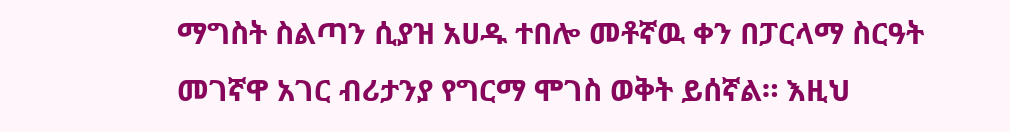ማግስት ስልጣን ሲያዝ አሀዱ ተበሎ መቶኛዉ ቀን በፓርላማ ስርዓት መገኛዋ አገር ብሪታንያ የግርማ ሞገስ ወቅት ይሰኛል። እዚህ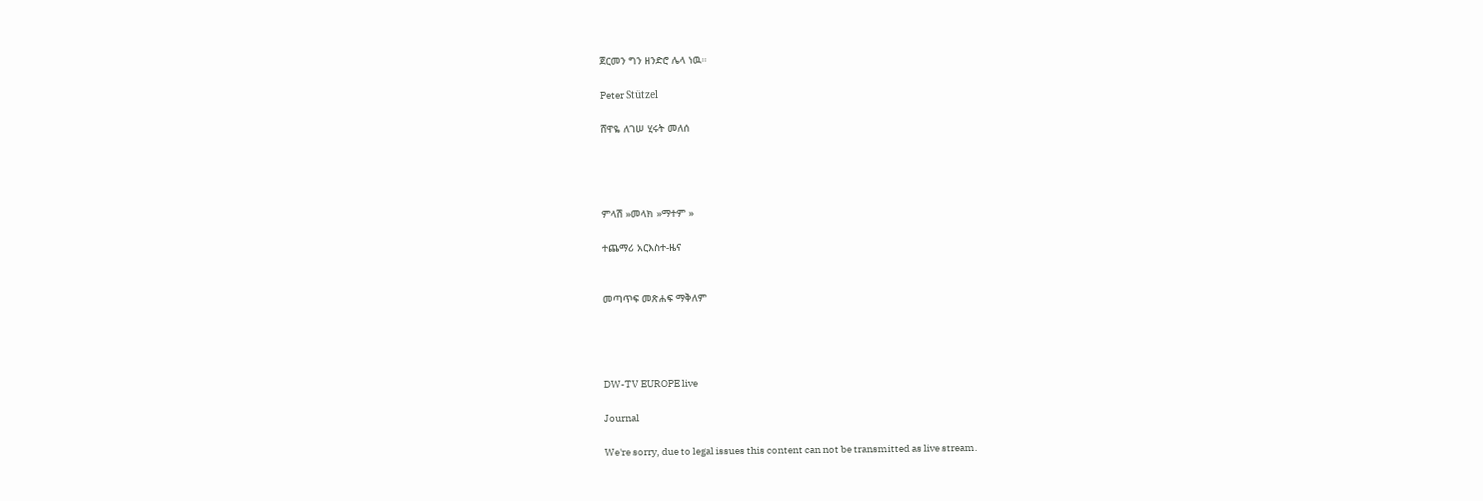ጀርመን ግን ዘንድሮ ሌላ ነዉ።

Peter Stützel

ሸዋዬ ለገሠ ሂሩት መለሰ




ምላሽ »መላክ »ማተም »

ተጨማሪ አርእስተ-ዜና


መጣጥፍ መጽሐፍ ማቅለም




DW-TV EUROPE live

Journal

We're sorry, due to legal issues this content can not be transmitted as live stream.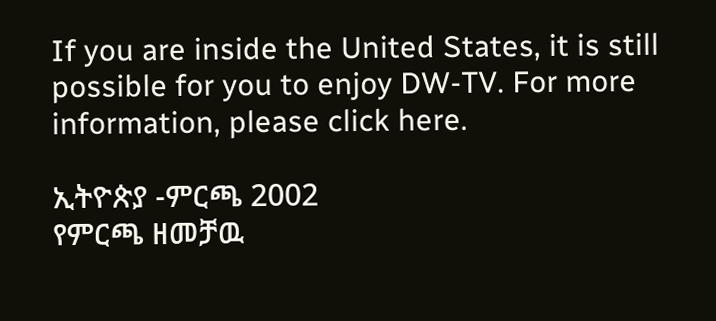If you are inside the United States, it is still possible for you to enjoy DW-TV. For more information, please click here.

ኢትዮጵያ -ምርጫ 2002
የምርጫ ዘመቻዉ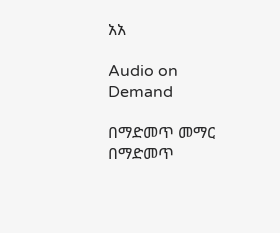አአ

Audio on Demand

በማድመጥ መማር
በማድመጥ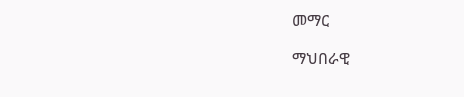መማር

ማህበራዊ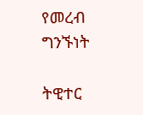የመረብ ግንኙነት

ትዊተር